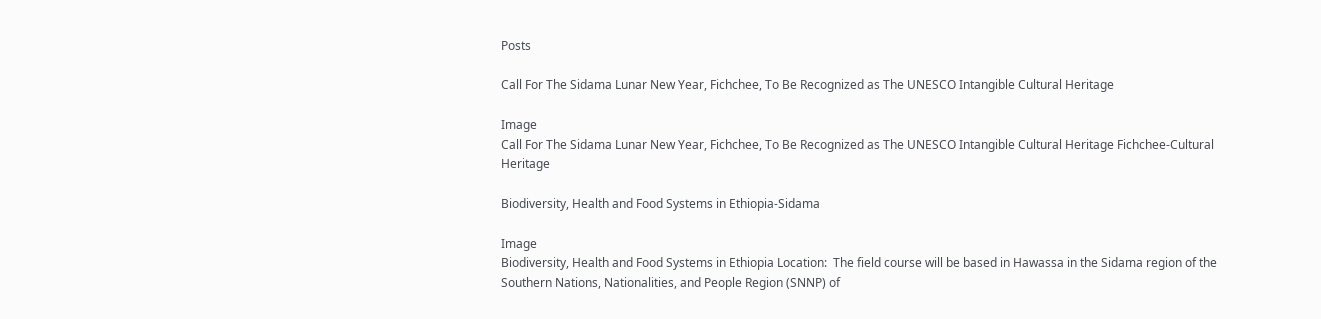Posts

Call For The Sidama Lunar New Year, Fichchee, To Be Recognized as The UNESCO Intangible Cultural Heritage

Image
Call For The Sidama Lunar New Year, Fichchee, To Be Recognized as The UNESCO Intangible Cultural Heritage Fichchee-Cultural Heritage

Biodiversity, Health and Food Systems in Ethiopia-Sidama

Image
Biodiversity, Health and Food Systems in Ethiopia Location:  The field course will be based in Hawassa in the Sidama region of the Southern Nations, Nationalities, and People Region (SNNP) of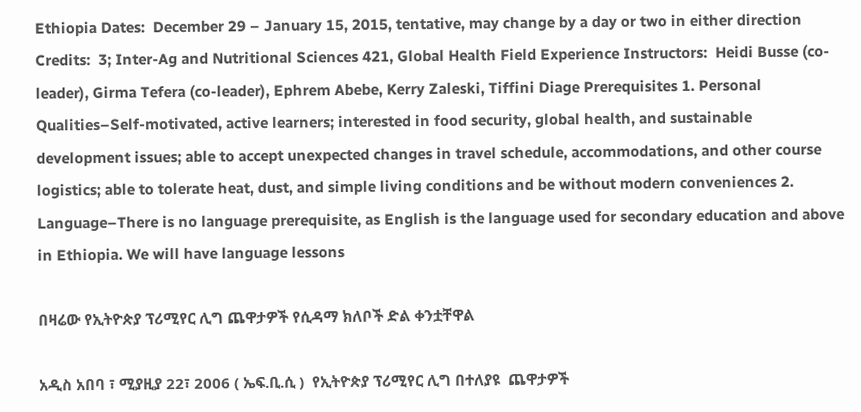Ethiopia Dates:  December 29 – January 15, 2015, tentative, may change by a day or two in either direction Credits:  3; Inter-Ag and Nutritional Sciences 421, Global Health Field Experience Instructors:  Heidi Busse (co-leader), Girma Tefera (co-leader), Ephrem Abebe, Kerry Zaleski, Tiffini Diage Prerequisites 1. Personal Qualities–Self-motivated, active learners; interested in food security, global health, and sustainable development issues; able to accept unexpected changes in travel schedule, accommodations, and other course logistics; able to tolerate heat, dust, and simple living conditions and be without modern conveniences 2. Language–There is no language prerequisite, as English is the language used for secondary education and above in Ethiopia. We will have language lessons

በዛሬው የኢትዮጵያ ፕሪሚየር ሊግ ጨዋታዎች የሲዳማ ክለቦች ድል ቀንቷቸዋል

አዲስ አበባ ፣ ሚያዚያ 22፣ 2006 ( ኤፍ.ቢ.ሲ )  የኢትዮጵያ ፕሪሚየር ሊግ በተለያዩ  ጨዋታዎች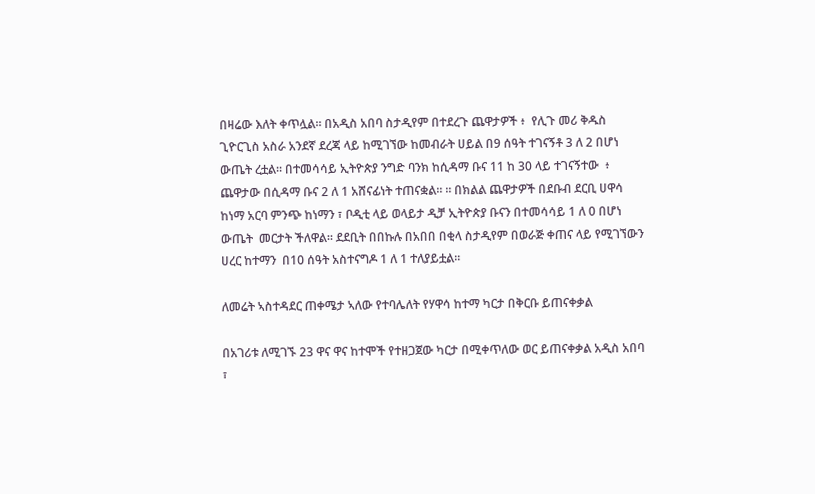በዛሬው እለት ቀጥሏል። በአዲስ አበባ ስታዲየም በተደረጉ ጨዋታዎች ፥  የሊጉ መሪ ቅዱስ ጊዮርጊስ አስራ አንደኛ ደረጃ ላይ ከሚገኘው ከመብራት ሀይል በ9 ሰዓት ተገናኝቶ 3 ለ 2 በሆነ ውጤት ረቷል። በተመሳሳይ ኢትዮጵያ ንግድ ባንክ ከሲዳማ ቡና 11 ከ 30 ላይ ተገናኝተው  ፥ ጨዋታው በሲዳማ ቡና 2 ለ 1 አሸናፊነት ተጠናቋል። ። በክልል ጨዋታዎች በደቡብ ደርቢ ሀዋሳ ከነማ አርባ ምንጭ ከነማን ፣ ቦዲቲ ላይ ወላይታ ዲቻ ኢትዮጵያ ቡናን በተመሳሳይ 1 ለ 0 በሆነ ውጤት  መርታት ችለዋል። ደደቢት በበኩሉ በአበበ በቂላ ስታዲየም በወራጅ ቀጠና ላይ የሚገኘውን ሀረር ከተማን  በ10 ሰዓት አስተናግዶ 1 ለ 1 ተለያይቷል።

ለመሬት ኣስተዳደር ጠቀሜታ ኣለው የተባሌለት የሃዋሳ ከተማ ካርታ በቅርቡ ይጠናቀቃል

በአገሪቱ ለሚገኙ 23 ዋና ዋና ከተሞች የተዘጋጀው ካርታ በሚቀጥለው ወር ይጠናቀቃል አዲስ አበባ ፣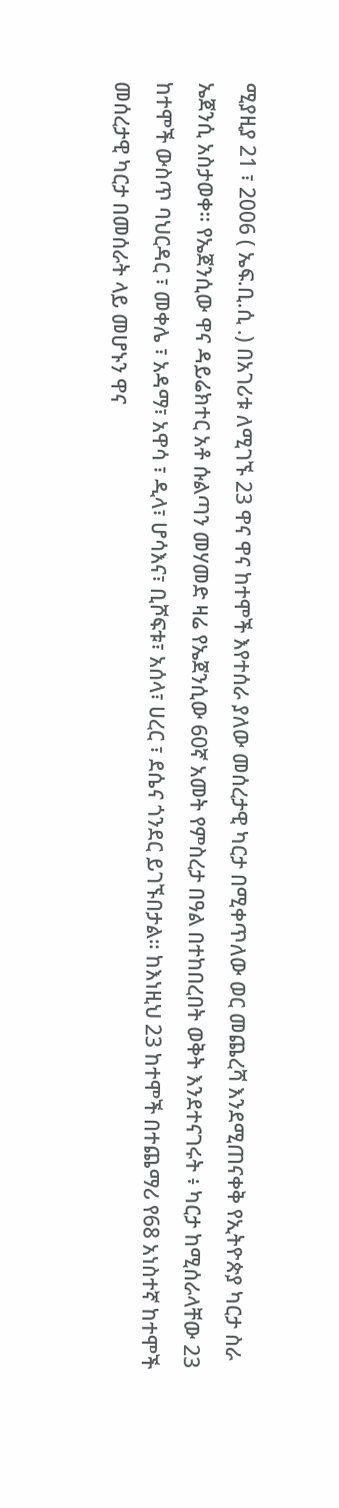ሚያዚያ 21 ፣ 2006 ( ኤፍ.ቢ.ሲ .) በአገሪቱ ለሚገኙ 23 ዋና ዋና ከተሞች እየተሰራ ያለው መሰረታዊ ካርታ በሚቀጥለው ወር መጨረሻ እንደሚጠናቀቅ የኢትዮጵያ ካርታ ስራ ኤጀንሲ አስታወቀ። የኤጀንሲው ዋና ዳይሬክተር አቶ ሱልጣን መሃመድ ዛሬ የኤጀንሲው 60ኛ አመት የምስረታ በዓል በተከበረበት ወቅት እንደተናገሩት ፥ ካርታ ከሚሰራላቸው 23 ከተሞች ውስጥ ባህርዳር ፣ መቀሌ ፣ አዳማ፣ አዋሳ ፣ ዲላ፣ ሆሳእና፣ ቢሾፍቱ፣ አሰላ፣ ሀረር ፣ ደሴና ጎንደር ይገኙበታል። ከእነዚህ 23 ከተሞች በተጨማሪ የ68 አነስተኛ ከተሞች መሰረታዊ ካርታ በመሰራት ላይ መሆኑን ዋና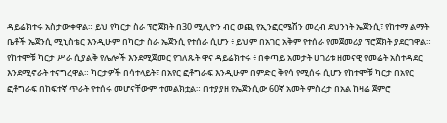ዳይሬክተሩ አስታውቀዋል። ይህ የካርታ ስራ ፕሮጀክት በ30 ሚሊዮን ብር ወጪ የኢንፎርሜሽን መረብ ደህንነት ኤጀንሲ፣ የከተማ ልማት ቤቶች ኤጀንሲ ሚኒስቴር እንዲሁም በካርታ ስራ ኤጀንሲ የተሰራ ሲሆን ፥ ይህም በአገር አቅም የተሰራ የመጀመሪያ ፕሮጀክት ያደርገዋል። የከተሞቹ ካርታ ሥራ ሲያልቅ የሌሎች እንደሚጀመር የገለጹት ዋና ዳይሬክተሩ ፥ በቀጣይ አመታት ሀገሪቱ ዘመናዊ የመሬት አስተዳደር እንደሚኖራት ተናግረዋል። ካርታዎች በሳተላይት፣ በአየር ፎቶግራፍ እንዲሁም በምድር ቅየሳ የሚሰሩ ሲሆን የከተሞቹ ካርታ በአየር ፎቶግራፍ በከፍተኛ ጥራት የተሰሩ መሆናቸውም ተመልክቷል። በተያያዘ የኤጀንሲው 60ኛ አመት ምስረታ በአል ከዛሬ ጀምሮ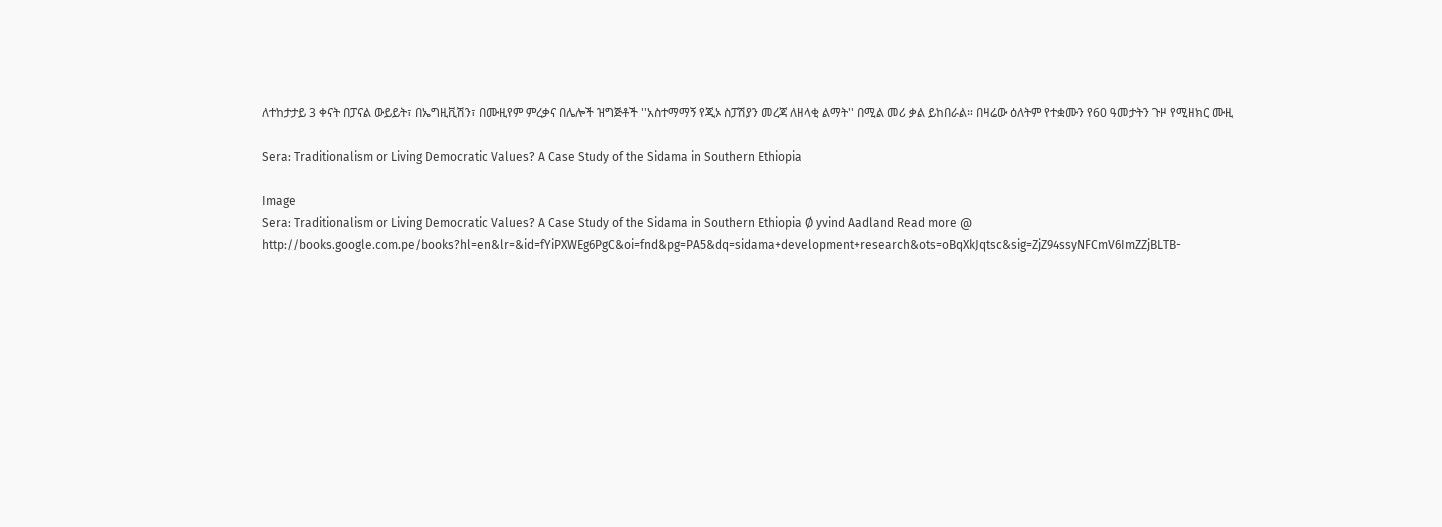ለተከታታይ 3 ቀናት በፓናል ውይይት፣ በኤግዚቪሽን፣ በሙዚየም ምረቃና በሌሎች ዝግጅቶች ''አስተማማኝ የጂኦ ስፓሽያን መረጃ ለዘላቂ ልማት'' በሚል መሪ ቃል ይከበራል። በዛሬው ዕለትም የተቋሙን የ60 ዓመታትን ጉዞ የሚዘክር ሙዚ

Sera: Traditionalism or Living Democratic Values? A Case Study of the Sidama in Southern Ethiopia

Image
Sera: Traditionalism or Living Democratic Values? A Case Study of the Sidama in Southern Ethiopia Ø yvind Aadland Read more @ http://books.google.com.pe/books?hl=en&lr=&id=fYiPXWEg6PgC&oi=fnd&pg=PA5&dq=sidama+development+research&ots=oBqXkJqtsc&sig=ZjZ94ssyNFCmV6ImZZjBLTB-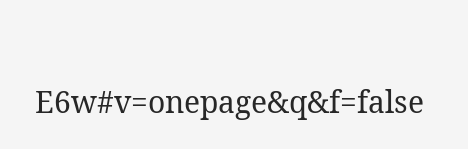E6w#v=onepage&q&f=false